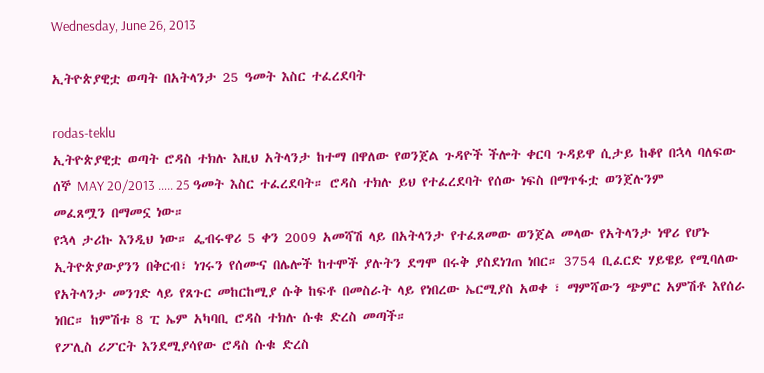Wednesday, June 26, 2013

ኢትዮጵያዊቷ ወጣት በአትላንታ 25 ዓመት እስር ተፈረደባት

rodas-teklu
ኢትዮጵያዊቷ ወጣት ሮዳስ ተክሉ እዚህ አትላንታ ከተማ በዋለው የወንጀል ጉዳዮች ችሎት ቀርባ ጉዳይዋ ሲታይ ከቆየ በኋላ ባለፍው ሰኞ MAY 20/2013 ….. 25 ዓመት እስር ተፈረደባት። ሮዳስ ተክሉ ይህ የተፈረደባት የሰው ነፍስ በማጥፋቷ ወንጀሉንም መፈጸሟን በማመኗ ነው።
የኋላ ታሪኩ እንዲህ ነው። ፌብሩዋሪ 5 ቀን 2009 አመሻሽ ላይ በአትላንታ የተፈጸመው ወንጀል መላው የአትላንታ ነዋሪ የሆኑ ኢትዮጵያውያንን በቅርብ፣ ነገሩን የሰሙና በሌሎች ከተሞች ያሉትን ደግሞ በሩቅ ያስደነገጠ ነበር። 3754 ቢፈርድ ሃይዌይ የሚባለው የአትላንታ መንገድ ላይ የጸጉር መከርከሚያ ሱቅ ከፍቶ በመስራት ላይ የነበረው ኤርሚያስ አወቀ ፣ ማምሻውን ጭምር አምሽቶ እየሰራ ነበር። ከምሽቱ 8 ፒ ኤም አካባቢ ሮዳስ ተክሉ ሱቁ ድረስ መጣች።
የፖሊስ ሪፖርት እንደሚያሳየው ሮዳስ ሱቁ ድረስ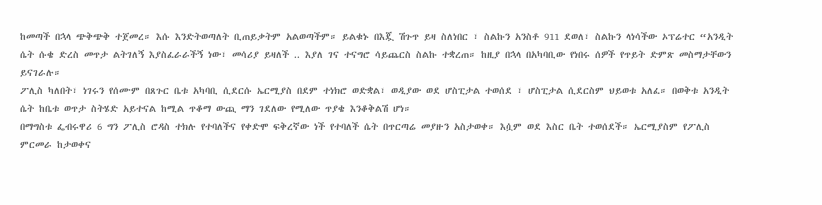ከመጣች በኋላ ጭቅጭቅ ተጀመረ። እሱ እንድትወጣለት ቢጠይቃትም አልወጣችም። ይልቁኑ በእጇ ሽጉጥ ይዛ ስለነበር ፣ ስልኩን አንስቶ 911 ደወለ፣ ስልኩን ላነሳችው ኦፕሬተር “አንዲት ሴት ሱቄ ድረስ መጥታ ልትገለኝ እያስፈራራችኝ ነው፣ መሳሪያ ይዛለች .. እያለ ገና ተናግሮ ሳይጨርስ ስልኩ ተቋረጠ። ከዚያ በኋላ በአካባቢው የነበሩ ሰዎች የጥይት ድምጽ መስማታቸውን ይናገራሉ።
ፖሊስ ካለበት፣ ነገሩን የሰሙም በጸጉር ቤቱ አካባቢ ሲደርሱ ኤርሚያስ በደም ተነክሮ ወድቋል፣ ወዲያው ወደ ሆስፒታል ተወሰደ ፣ ሆስፒታል ሲደርስም ህይወቱ አለፈ። በወቅቱ አንዲት ሴት ከቤቱ ወጥታ ስትሄድ አይተናል ከሚል ጥቆማ ውጪ ማን ገደለው የሚለው ጥያቄ እንቆቅልሽ ሆነ።
በማግስቱ ፌብሩዋሪ 6 ግን ፖሊስ ሮዳስ ተክሉ የተባለችና የቀድሞ ፍቅረኛው ነች የተባለች ሴት በጥርጣሬ መያዙን አስታወቀ። እሷም ወደ እስር ቤት ተወሰደች። ኤርሚያስም የፖሊስ ምርመራ ከታወቀና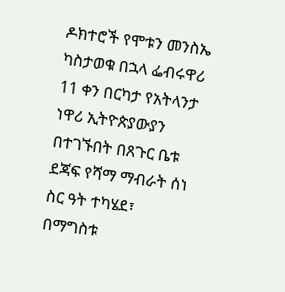ዶክተሮች የሞቱን መንስኤ ካስታወቁ በኋላ ፌብሩዋሪ 11 ቀን በርካታ የአትላንታ ነዋሪ ኢትዮጵያውያን በተገኙበት በጸጉር ቤቱ ደጃፍ የሻማ ማብራት ሰነ ስር ዓት ተካሄደ፣ በማግስቱ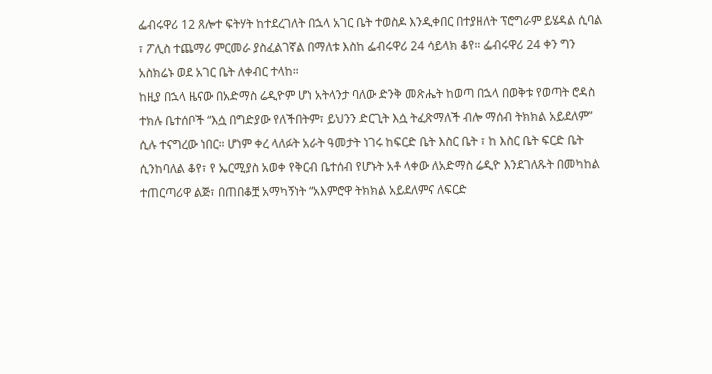ፌብሩዋሪ 12 ጸሎተ ፍትሃት ከተደረገለት በኋላ አገር ቤት ተወስዶ እንዲቀበር በተያዘለት ፕሮግራም ይሄዳል ሲባል ፣ ፖሊስ ተጨማሪ ምርመራ ያስፈልገኛል በማለቱ እስከ ፌብሩዋሪ 24 ሳይላክ ቆየ። ፌብሩዋሪ 24 ቀን ግን አስክሬኑ ወደ አገር ቤት ለቀብር ተላከ።
ከዚያ በኋላ ዜናው በአድማስ ሬዲዮም ሆነ አትላንታ ባለው ድንቅ መጽሔት ከወጣ በኋላ በወቅቱ የወጣት ሮዳስ ተክሉ ቤተሰቦች “እሷ በግድያው የለችበትም፣ ይህንን ድርጊት እሷ ትፈጽማለች ብሎ ማሰብ ትክክል አይደለም” ሲሉ ተናግረው ነበር። ሆነም ቀረ ላለፉት አራት ዓመታት ነገሩ ከፍርድ ቤት እስር ቤት ፣ ከ እስር ቤት ፍርድ ቤት ሲንከባለል ቆየ፣ የ ኤርሚያስ አወቀ የቅርብ ቤተሰብ የሆኑት አቶ ላቀው ለአድማስ ሬዲዮ እንደገለጹት በመካከል ተጠርጣሪዋ ልጅ፣ በጠበቆቿ አማካኝነት “አእምሮዋ ትክክል አይደለምና ለፍርድ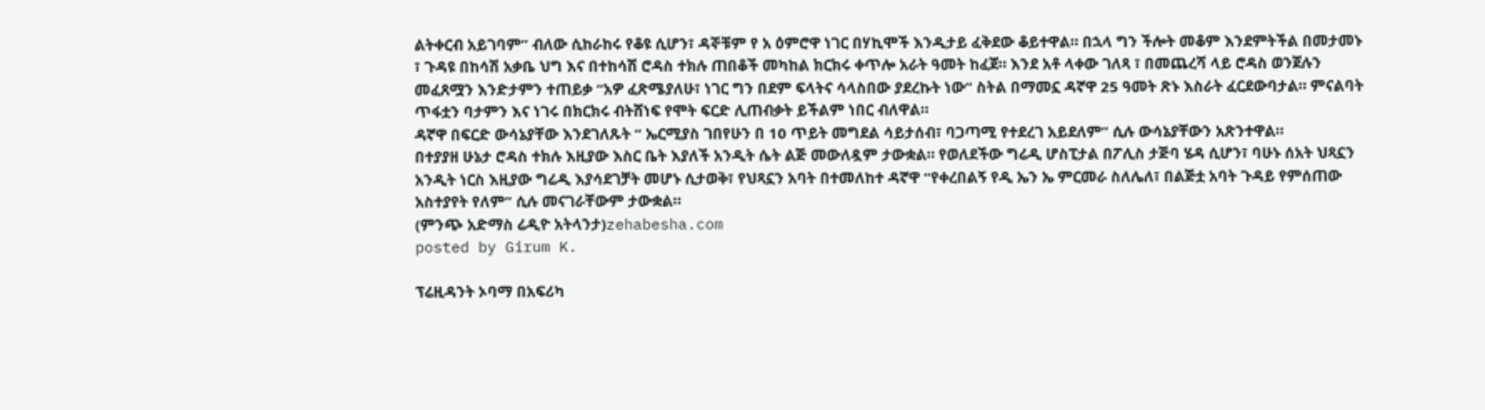ልትቀርብ አይገባም” ብለው ሲከራከሩ የቆዩ ሲሆን፣ ዳኞቹም የ አ ዕምሮዋ ነገር በሃኪሞች እንዲታይ ፈቅደው ቆይተዋል። በኋላ ግን ችሎት መቆም እንደምትችል በመታመኑ ፣ ጉዳዩ በከሳሽ አቃቤ ህግ እና በተከሳሽ ሮዳስ ተክሉ ጠበቆች መካከል ክርክሩ ቀጥሎ አራት ዓመት ከፈጀ። እንደ አቶ ላቀው ገለጻ ፣ በመጨረሻ ላይ ሮዳስ ወንጀሉን መፈጸሟን እንድታምን ተጠይቃ “አዎ ፈጽሜያለሁ፣ ነገር ግን በደም ፍላትና ሳላስበው ያደረኩት ነው” ስትል በማመኗ ዳኛዋ 25 ዓመት ጽኑ እስራት ፈርደውባታል። ምናልባት ጥፋቷን ባታምን እና ነገሩ በክርክሩ ብትሸነፍ የሞት ፍርድ ሊጠብቃት ይችልም ነበር ብለዋል።
ዳኛዋ በፍርድ ውሳኔያቸው እንደገለጹት “ ኤርሚያስ ገበየሁን በ 10 ጥይት መግደል ሳይታሰብ፣ ባጋጣሚ የተደረገ አይደለም” ሲሉ ውሳኔያቸውን አጽንተዋል።
በተያያዘ ሁኔታ ሮዳስ ተክሉ እዚያው እስር ቤት እያለች አንዲት ሴት ልጅ መውለዷም ታውቋል። የወለደችው ግሬዲ ሆስፒታል በፖሊስ ታጅባ ሄዳ ሲሆን፣ ባሁኑ ሰአት ህጻኗን አንዲት ነርስ እዚያው ግሬዲ እያሳደገቻት መሆኑ ሲታወቅ፣ የህጻኗን አባት በተመለከተ ዳኛዋ “የቀረበልኝ የዲ ኤን ኤ ምርመራ ስለሌለ፣ በልጅቷ አባት ጉዳይ የምሰጠው አስተያየት የለም” ሲሉ መናገራቸውም ታውቋል።
(ምንጭ አድማስ ሬዲዮ አትላንታ)zehabesha.com
posted by Girum K.

ፕሬዚዳንት ኦባማ በአፍሪካ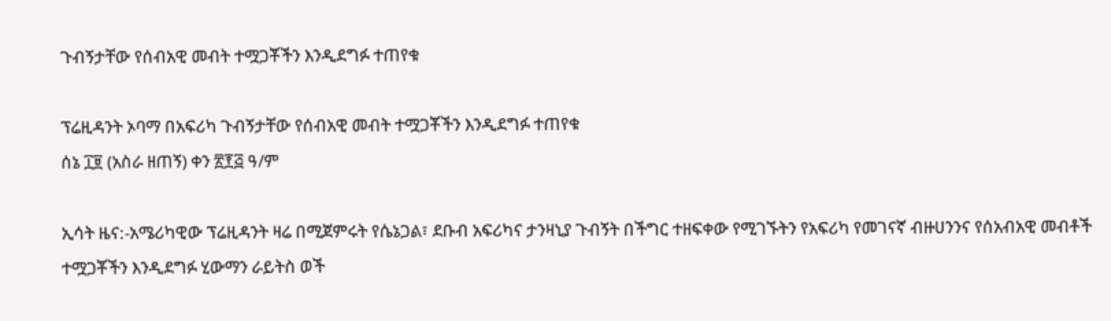ጉብኝታቸው የሰብአዊ መብት ተሟጋቾችን እንዲደግፉ ተጠየቁ

ፕሬዚዳንት ኦባማ በአፍሪካ ጉብኝታቸው የሰብአዊ መብት ተሟጋቾችን እንዲደግፉ ተጠየቁ
ሰኔ ፲፱ (አስራ ዘጠኝ) ቀን ፳፻፭ ዓ/ም

ኢሳት ዜና:-አሜሪካዊው ፕሬዚዳንት ዛሬ በሚጀምሩት የሴኔጋል፣ ደቡብ አፍሪካና ታንዛኒያ ጉብኝት በችግር ተዘፍቀው የሚገኙትን የአፍሪካ የመገናኛ ብዙሀንንና የሰአብአዊ መብቶች ተሟጋቾችን እንዲደግፉ ሂውማን ራይትስ ወች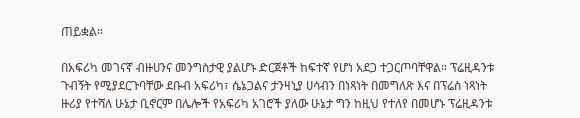ጠይቋል።

በአፍሪካ መገናኛ ብዙሀንና መንግስታዊ ያልሆኑ ድርጀቶች ከፍተኛ የሆነ አደጋ ተጋርጦባቸዋል። ፕሬዚዳንቱ ጉብኝት የሚያደርጉባቸው ደቡብ አፍሪካ፣ ሴኔጋልና ታንዛኒያ ሀሳብን በነጻነት በመግለጽ እና በፕሬስ ነጻነት ዙሪያ የተሻለ ሁኔታ ቢኖርም በሌሎች የአፍሪካ አገሮች ያለው ሁኔታ ግን ከዚህ የተለየ በመሆኑ ፕሬዚዳንቱ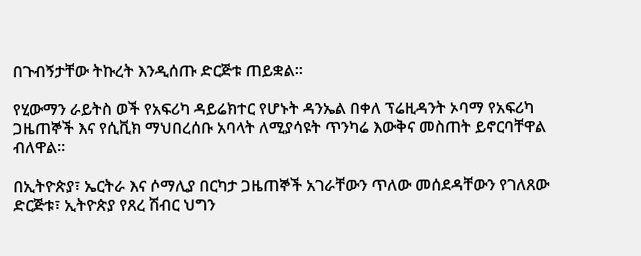በጉብኝታቸው ትኩረት እንዲሰጡ ድርጅቱ ጠይቋል።

የሂውማን ራይትስ ወች የአፍሪካ ዳይሬክተር የሆኑት ዳንኤል በቀለ ፕሬዚዳንት ኦባማ የአፍሪካ ጋዜጠኞች እና የሲቪክ ማህበረሰቡ አባላት ለሚያሳዩት ጥንካሬ እውቅና መስጠት ይኖርባቸዋል ብለዋል።

በኢትዮጵያ፣ ኤርትራ እና ሶማሊያ በርካታ ጋዜጠኞች አገራቸውን ጥለው መሰደዳቸውን የገለጸው ድርጅቱ፣ ኢትዮጵያ የጸረ ሽብር ህግን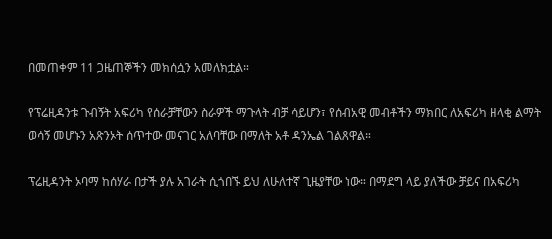በመጠቀም 11 ጋዜጠኞችን መክሰሷን አመለክቷል።

የፕሬዚዳንቱ ጉብኝት አፍሪካ የሰራቻቸውን ስራዎች ማጉላት ብቻ ሳይሆን፣ የሰብአዊ መብቶችን ማክበር ለአፍሪካ ዘላቂ ልማት ወሳኝ መሆኑን አጽንኦት ሰጥተው መናገር አለባቸው በማለት አቶ ዳንኤል ገልጸዋል።

ፕሬዚዳንት ኦባማ ከሰሃራ በታች ያሉ አገራት ሲጎበኙ ይህ ለሁለተኛ ጊዜያቸው ነው። በማደግ ላይ ያለችው ቻይና በአፍሪካ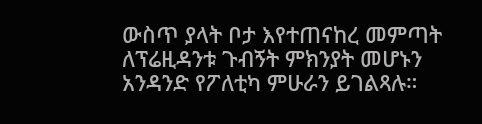ውስጥ ያላት ቦታ እየተጠናከረ መምጣት ለፕሬዚዳንቱ ጉብኝት ምክንያት መሆኑን አንዳንድ የፖለቲካ ምሁራን ይገልጻሉ።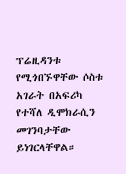ፕሬዚዳንቱ የሚጎበኙዋቸው ሶስቱ አገራት በአፍሪካ የተሻለ ዲሞክራሲን መገንባታቸው ይነገርላቸዋል።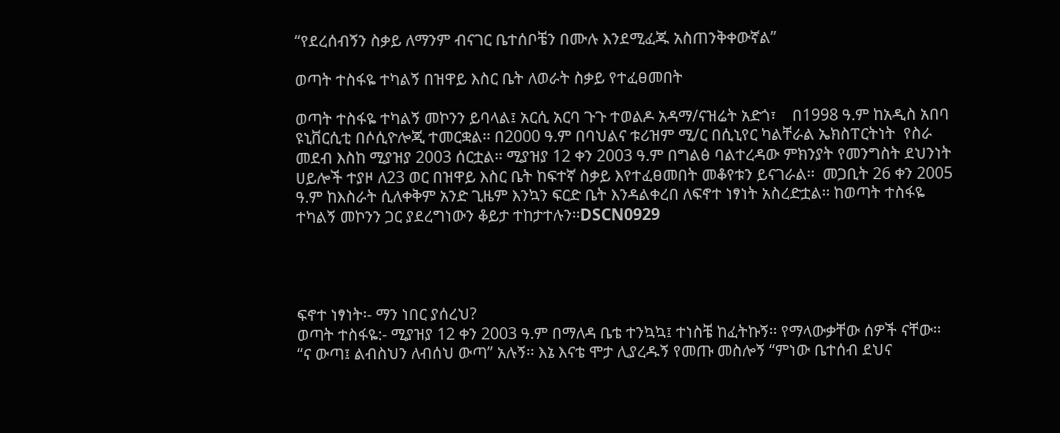“የደረሰብኝን ስቃይ ለማንም ብናገር ቤተሰቦቼን በሙሉ እንደሚፈጁ አስጠንቅቀውኛል”

ወጣት ተስፋዬ ተካልኝ በዝዋይ እስር ቤት ለወራት ስቃይ የተፈፀመበት

ወጣት ተስፋዬ ተካልኝ መኮንን ይባላል፤ አርሲ አርባ ጉጉ ተወልዶ አዳማ/ናዝሬት አድጎ፣    በ1998 ዓ.ም ከአዲስ አበባ ዩኒቨርሲቲ በሶሲዮሎጂ ተመርቋል፡፡ በ2000 ዓ.ም በባህልና ቱሪዝም ሚ/ር በሲኒየር ካልቸራል ኤክስፐርትነት  የስራ መደብ እስከ ሚያዝያ 2003 ሰርቷል፡፡ ሚያዝያ 12 ቀን 2003 ዓ.ም በግልፅ ባልተረዳው ምክንያት የመንግስት ደህንነት ሀይሎች ተያዞ ለ23 ወር በዝዋይ እስር ቤት ከፍተኛ ስቃይ እየተፈፀመበት መቆየቱን ይናገራል፡፡  መጋቢት 26 ቀን 2005 ዓ.ም ከእስራት ሲለቀቅም አንድ ጊዜም እንኳን ፍርድ ቤት እንዳልቀረበ ለፍኖተ ነፃነት አስረድቷል፡፡ ከወጣት ተስፋዬ ተካልኝ መኮንን ጋር ያደረግነውን ቆይታ ተከታተሉን፡፡DSCN0929




ፍኖተ ነፃነት፡- ማን ነበር ያሰረህ?
ወጣት ተስፋዬ:- ሚያዝያ 12 ቀን 2003 ዓ.ም በማለዳ ቤቴ ተንኳኳ፤ ተነስቼ ከፈትኩኝ፡፡ የማላውቃቸው ሰዎች ናቸው፡፡ “ና ውጣ፤ ልብስህን ለብሰህ ውጣ” አሉኝ፡፡ እኔ እናቴ ሞታ ሊያረዱኝ የመጡ መስሎኝ “ምነው ቤተሰብ ደህና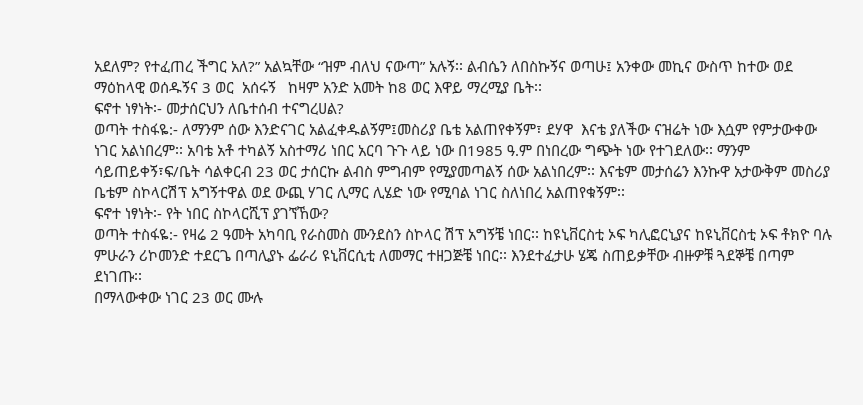አደለም? የተፈጠረ ችግር አለ?” አልኳቸው “ዝም ብለህ ናውጣ” አሉኝ፡፡ ልብሴን ለበስኩኝና ወጣሁ፤ አንቀው መኪና ውስጥ ከተው ወደ ማዕከላዊ ወሰዱኝና 3 ወር  አሰሩኝ   ከዛም አንድ አመት ከ8 ወር እዋይ ማረሚያ ቤት፡፡
ፍኖተ ነፃነት፡- መታሰርህን ለቤተሰብ ተናግረሀል?
ወጣት ተስፋዬ:- ለማንም ሰው እንድናገር አልፈቀዱልኝም፤መስሪያ ቤቴ አልጠየቀኝም፣ ደሃዋ  እናቴ ያለችው ናዝሬት ነው እሷም የምታውቀው ነገር አልነበረም፡፡ አባቴ አቶ ተካልኝ አስተማሪ ነበር አርባ ጉጉ ላይ ነው በ1985 ዓ.ም በነበረው ግጭት ነው የተገደለው፡፡ ማንም ሳይጠይቀኝ፣ፍ/ቤት ሳልቀርብ 23 ወር ታሰርኩ ልብስ ምግብም የሚያመጣልኝ ሰው አልነበረም፡፡ እናቴም መታሰሬን እንኩዋ አታውቅም መስሪያ ቤቴም ስኮላርሽፕ አግኝተዋል ወደ ውጪ ሃገር ሊማር ሊሄድ ነው የሚባል ነገር ስለነበረ አልጠየቁኝም፡፡
ፍኖተ ነፃነት፡- የት ነበር ስኮላርሺፕ ያገኘኸው?
ወጣት ተስፋዬ:- የዛሬ 2 ዓመት አካባቢ የራስመስ ሙንደስን ስኮላር ሽፕ አግኝቼ ነበር፡፡ ከዩኒቨርስቲ ኦፍ ካሊፎርኒያና ከዩኒቨርስቲ ኦፍ ቶክዮ ባሉ ምሁራን ሪኮመንድ ተደርጌ በጣሊያኑ ፌራሪ ዩኒቨርሲቲ ለመማር ተዘጋጅቼ ነበር፡፡ እንደተፈታሁ ሄጄ ስጠይቃቸው ብዙዎቹ ጓደኞቼ በጣም ደነገጡ፡፡
በማላውቀው ነገር 23 ወር ሙሉ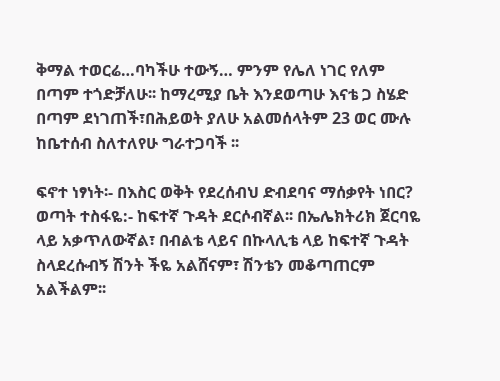ቅማል ተወርሬ…ባካችሁ ተውኝ… ምንም የሌለ ነገር የለም በጣም ተጎድቻለሁ፡፡ ከማረሚያ ቤት እንደወጣሁ እናቴ ጋ ስሄድ በጣም ደነገጠች፣በሕይወት ያለሁ አልመሰላትም 23 ወር ሙሉ ከቤተሰብ ስለተለየሁ ግራተጋባች ፡፡

ፍኖተ ነፃነት፡- በእስር ወቅት የደረሰብህ ድብደባና ማሰቃየት ነበር?
ወጣት ተስፋዬ:- ከፍተኛ ጉዳት ደርሶብኛል፡፡ በኤሌክትሪክ ጀርባዬ ላይ አቃጥለውኛል፣ በብልቴ ላይና በኩላሊቴ ላይ ከፍተኛ ጉዳት ስላደረሱብኝ ሽንት ችዬ አልሸናም፣ ሽንቴን መቆጣጠርም አልችልም፡፡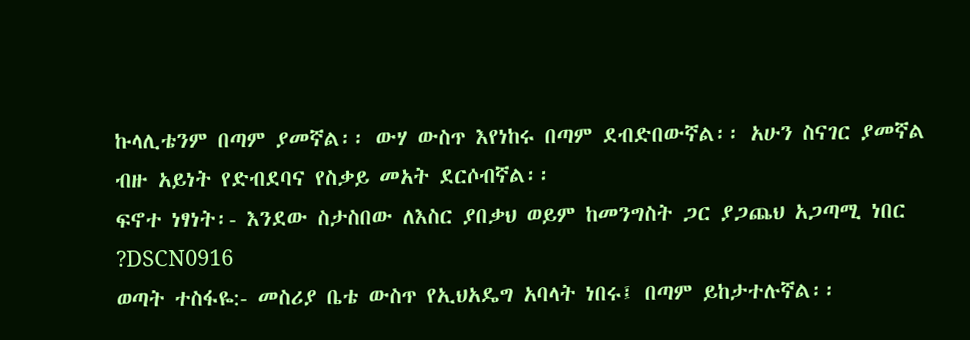ኩላሊቴንም በጣም ያመኛል፡፡ ውሃ ውስጥ እየነከሩ በጣም ደብድበውኛል፡፡ አሁን ስናገር ያመኛል ብዙ አይነት የድብደባና የስቃይ መአት ደርሶብኛል፡፡
ፍኖተ ነፃነት፡- እንደው ስታስበው ለእስር ያበቃህ ወይም ከመንግስት ጋር ያጋጨህ አጋጣሚ ነበር ?DSCN0916
ወጣት ተስፋዬ:- መስሪያ ቤቴ ውስጥ የኢህአዴግ አባላት ነበሩ፤ በጣም ይከታተሉኛል፡፡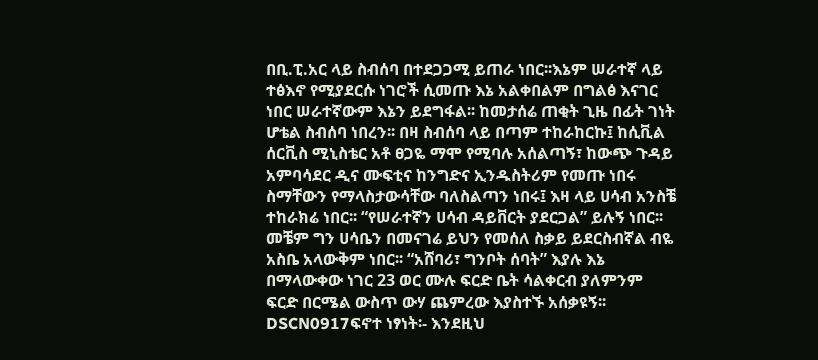በቢ.ፒ.አር ላይ ስብሰባ በተደጋጋሚ ይጠራ ነበር፡፡እኔም ሠራተኛ ላይ ተፅእኖ የሚያደርሱ ነገሮች ሲመጡ እኔ አልቀበልም በግልፅ እናገር ነበር ሠራተኛውም እኔን ይደግፋል፡፡ ከመታሰሬ ጠቂት ጊዜ በፊት ገነት ሆቴል ስብሰባ ነበረን፡፡ በዛ ስብሰባ ላይ በጣም ተከራከርኩ፤ ከሲቪል ሰርቪስ ሚኒስቴር አቶ ፀጋዬ ማሞ የሚባሉ አሰልጣኝ፣ ከውጭ ጉዳይ አምባሳደር ዲና ሙፍቲና ከንግድና ኢንዱስትሪም የመጡ ነበሩ ስማቸውን የማላስታውሳቸው ባለስልጣን ነበሩ፤ እዛ ላይ ሀሳብ አንስቼ ተከራክሬ ነበር፡፡ “የሠራተኛን ሀሳብ ዳይቨርት ያደርጋል” ይሉኝ ነበር፡፡ መቼም ግን ሀሳቤን በመናገሬ ይህን የመሰለ ስቃይ ይደርስብኛል ብዬ አስቤ አላውቅም ነበር፡፡ “አሸባሪ፣ ግንቦት ሰባት” እያሉ እኔ በማላውቀው ነገር 23 ወር ሙሉ ፍርድ ቤት ሳልቀርብ ያለምንም ፍርድ በርሜል ውስጥ ውሃ ጨምረው እያስተኙ አሰቃዩኝ፡፡
DSCN0917ፍኖተ ነፃነት፡- እንደዚህ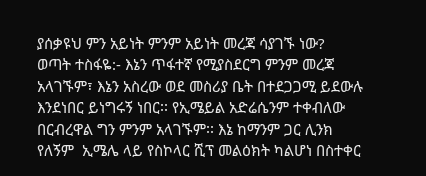ያሰቃዩህ ምን አይነት ምንም አይነት መረጃ ሳያገኙ ነው?
ወጣት ተስፋዬ:- እኔን ጥፋተኛ የሚያስደርግ ምንም መረጃ አላገኙም፣ እኔን አስረው ወደ መስሪያ ቤት በተደጋጋሚ ይደውሉ እንደነበር ይነግሩኝ ነበር፡፡ የኢሜይል አድሬሴንም ተቀብለው በርብረዋል ግን ምንም አላገኙም፡፡ እኔ ከማንም ጋር ሊንክ የለኝም  ኢሜሌ ላይ የስኮላር ሺፕ መልዕክት ካልሆነ በስተቀር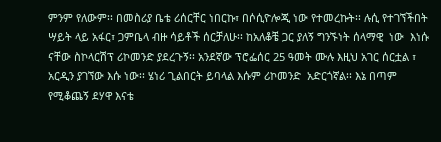ምንም የለውም፡፡ በመስሪያ ቤቴ ሪሰርቸር ነበርኩ፣ በሶሲዮሎጂ ነው የተመረኩት፡፡ ሉሲ የተገኘችበት ሣይት ላይ አፋር፣ ጋምቤላ ብዙ ሳይቶች ሰርቻለሁ፡፡ ከአለቆቼ ጋር ያለኝ ግንኙነት ሰላማዊ  ነው  እነሱ ናቸው ስኮላርሽፕ ሪኮመንድ ያደረጉኝ፡፡ አንደኛው ፕሮፌሰር 25 ዓመት ሙሉ እዚህ አገር ሰርቷል ፣ አርዲን ያገኘው እሱ ነው፡፡ ሄነሪ ጊልበርት ይባላል እሱም ሪኮመንድ  አድርጎኛል፡፡ እኔ በጣም የሚቆጨኝ ደሃዋ እናቴ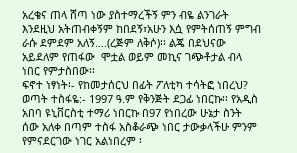አረቄና ጠላ ሸጣ ነው ያስተማረችኝ ምን ብዬ ልንገራት እንደዚህ አትጠብቀኝም ከበደኝ፣አሁን እሷ የምትሰጠኝ ምግብ ራሱ ደምደም አለኝ….(ረጅም ለቅሶ)፡፡ ልጄ በደህናው አይደለም የጠፋው  ሞቷል ወይም መኪና ገጭቶታል ብላ ነበር የምታስበው፡፡
ፍኖተ ነፃነት፡- የከመታሰርህ በፊት ፖለቲካ ተሳትፎ ነበረህ?
ወጣት ተስፋዬ:- 1997 ዓ.ም የቅንጅት ደጋፊ ነበርኩ፡፡ የአዲስ አበባ ዩኒቨርስቲ ተማሪ ነበርኩ በ97 የነበረው ሁኔታ ስንት ሰው አለቀ በጣም ተስፋ አስቆራጭ ነበር ታውቃላችሁ ምንም የምናደርገው ነገር አልነበረም ፡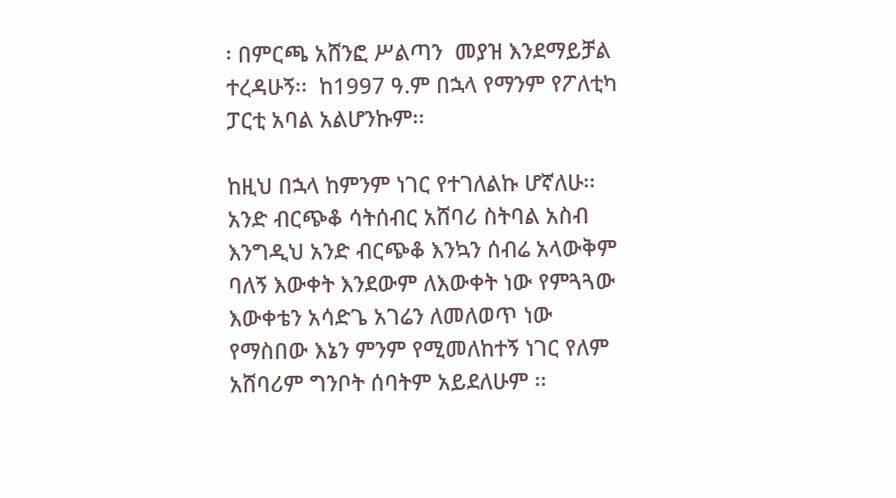፡ በምርጫ አሸንፎ ሥልጣን  መያዝ እንደማይቻል ተረዳሁኝ፡፡  ከ1997 ዓ.ም በኋላ የማንም የፖለቲካ ፓርቲ አባል አልሆንኩም፡፡

ከዚህ በኋላ ከምንም ነገር የተገለልኩ ሆኛለሁ፡፡ አንድ ብርጭቆ ሳትሰብር አሸባሪ ስትባል አስብ እንግዲህ አንድ ብርጭቆ እንኳን ሰብሬ አላውቅም ባለኝ እውቀት እንደውም ለእውቀት ነው የምጓጓው እውቀቴን አሳድጌ አገሬን ለመለወጥ ነው የማስበው እኔን ምንም የሚመለከተኝ ነገር የለም አሸባሪም ግንቦት ሰባትም አይደለሁም ፡፡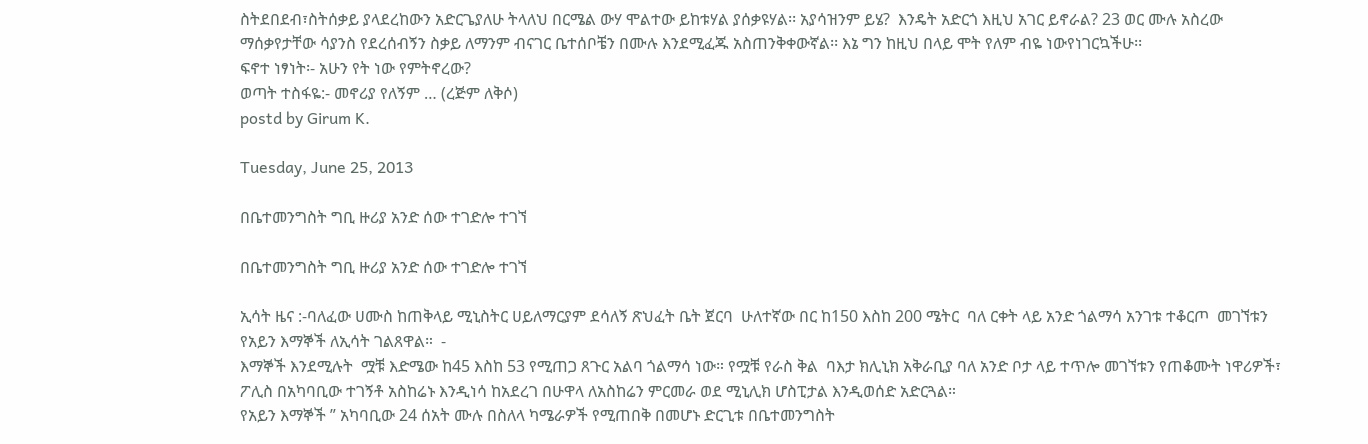ስትደበደብ፣ስትሰቃይ ያላደረከውን አድርጌያለሁ ትላለህ በርሜል ውሃ ሞልተው ይከቱሃል ያሰቃዩሃል፡፡ አያሳዝንም ይሄ?  እንዴት አድርጎ እዚህ አገር ይኖራል? 23 ወር ሙሉ አስረው ማሰቃየታቸው ሳያንስ የደረሰብኝን ስቃይ ለማንም ብናገር ቤተሰቦቼን በሙሉ እንደሚፈጁ አስጠንቅቀውኛል፡፡ እኔ ግን ከዚህ በላይ ሞት የለም ብዬ ነውየነገርኳችሁ፡፡
ፍኖተ ነፃነት፡- አሁን የት ነው የምትኖረው?
ወጣት ተስፋዬ:- መኖሪያ የለኝም … (ረጅም ለቅሶ)
postd by Girum K.

Tuesday, June 25, 2013

በቤተመንግስት ግቢ ዙሪያ አንድ ሰው ተገድሎ ተገኘ

በቤተመንግስት ግቢ ዙሪያ አንድ ሰው ተገድሎ ተገኘ

ኢሳት ዜና :-ባለፈው ሀሙስ ከጠቅላይ ሚኒስትር ሀይለማርያም ደሳለኝ ጽህፈት ቤት ጀርባ  ሁለተኛው በር ከ150 እስከ 200 ሜትር  ባለ ርቀት ላይ አንድ ጎልማሳ አንገቱ ተቆርጦ  መገኘቱን የአይን እማኞች ለኢሳት ገልጸዋል።  -
እማኞች እንደሚሉት  ሟቹ እድሜው ከ45 እስከ 53 የሚጠጋ ጸጉር አልባ ጎልማሳ ነው። የሟቹ የራስ ቅል  ባእታ ክሊኒክ አቅራቢያ ባለ አንድ ቦታ ላይ ተጥሎ መገኘቱን የጠቆሙት ነዋሪዎች፣ ፖሊስ በአካባቢው ተገኝቶ አስከሬኑ እንዲነሳ ከአደረገ በሁዋላ ለአስከሬን ምርመራ ወደ ሚኒሊክ ሆስፒታል እንዲወሰድ አድርጓል።
የአይን እማኞች ” አካባቢው 24 ሰአት ሙሉ በስለላ ካሜራዎች የሚጠበቅ በመሆኑ ድርጊቱ በቤተመንግስት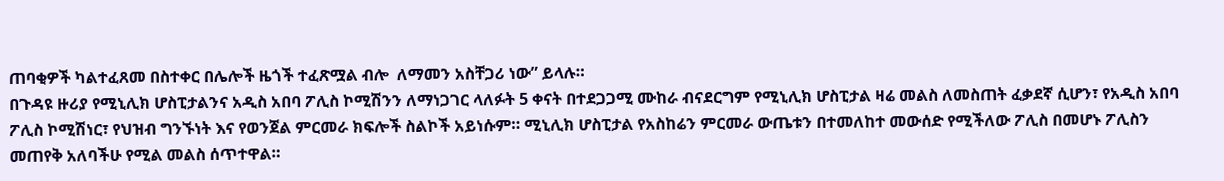ጠባቂዎች ካልተፈጸመ በስተቀር በሌሎች ዜጎች ተፈጽሟል ብሎ  ለማመን አስቸጋሪ ነው” ይላሉ።
በጉዳዩ ዙሪያ የሚኒሊክ ሆስፒታልንና አዲስ አበባ ፖሊስ ኮሚሽንን ለማነጋገር ላለፉት 5 ቀናት በተደጋጋሚ ሙከራ ብናደርግም የሚኒሊክ ሆስፒታል ዛሬ መልስ ለመስጠት ፈቃደኛ ሲሆን፣ የአዲስ አበባ ፖሊስ ኮሚሽነር፣ የህዝብ ግንኙነት እና የወንጀል ምርመራ ክፍሎች ስልኮች አይነሱም። ሚኒሊክ ሆስፒታል የአስከሬን ምርመራ ውጤቱን በተመለከተ መውሰድ የሚችለው ፖሊስ በመሆኑ ፖሊስን መጠየቅ አለባችሁ የሚል መልስ ሰጥተዋል።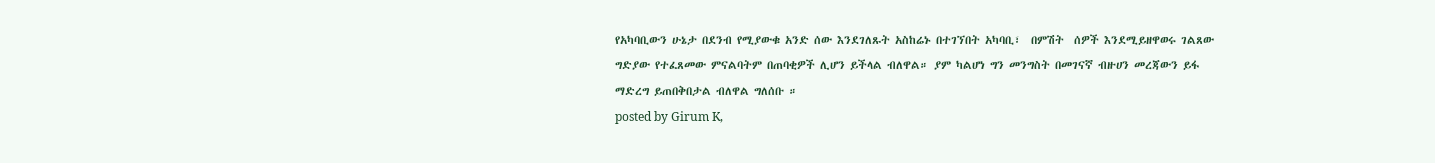የአካባቢውን ሁኔታ በደንብ የሚያውቁ አንድ ሰው እንደገለጹት አስከሬኑ በተገኘበት አካባቢ፣  በምሽት  ሰዎች እንደሚይዘዋወሩ ገልጸው ግድያው የተፈጸመው ምናልባትም በጠባቂዎች ሊሆን ይችላል ብለዋል። ያም ካልሆነ ግን መንግስት በመገናኛ ብዙሀን መረጃውን ይፋ ማድረግ ይጠበቅበታል ብለዋል ግለሰቡ ።
posted by Girum K,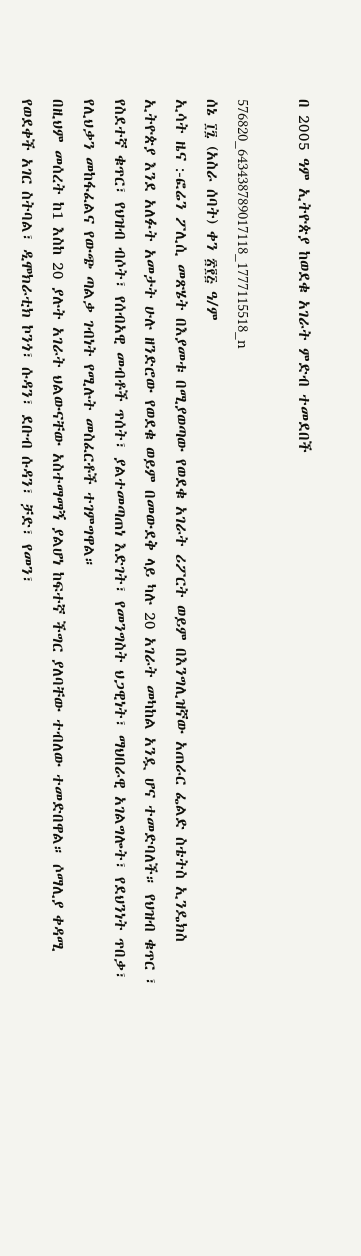በ 2005 ዓም ኢትዮጵያ ከወደቁ አገራት ምድብ ተመደበች

576820_643438789017118_1777115518_n
ሰኔ ፲፯ (አስራ ሰባት) ቀን ፳፻፭ ዓ/ም
ኢሳት ዜና :-ፎሬን ፖሊሲ መጽሄት በእያመቱ በሚያወጣው የወደቁ አገራት ሪፖርት ወይም በእንግሊዝኛው አጠራር ፌልድ ስቴትስ ኢንዴክስ ኢትዮጵያ እንደ አለፉት አመታት ሁሉ ዘንድሮው የወደቁ ወይም በመውደቅ ላይ ካሉ 20 አገራት መካከል አንዷ ሆና ተመድባለች። የህዝብ ቁጥር ፣ የስደተኛ ቁጥር፣ የህዝብ ብሶት፣ የሰብአዊ መብቶች ጥሰት፣ ያልተመጣጠነ እድገት፣ የመንግስት ህጋዊነት፣ ማህበራዊ አገልግሎት፣ የደህንነት ጥበቃ፣ የሊህቃን መከፋፈልና የውጭ ጣልቃ ገብነት የሚሉት መስፈርቶች ተገምግዋል።
በዚህም መሰረት ከ1 እስከ 20 ያሉት አገራት ህልውናቸው አስተማማኝ ያልሆነ ከፍተኛ ችግር ያለባቸው ተብለው ተመድበዋል። ሶማሊያ ቀዳሚ የወደቀች አገር ስትባል፣ ዲሞክራቲክ ኮንጎ፣ ሱዳን፣ ደቡብ ሱዳን፣ ቻድ፣ የመን፣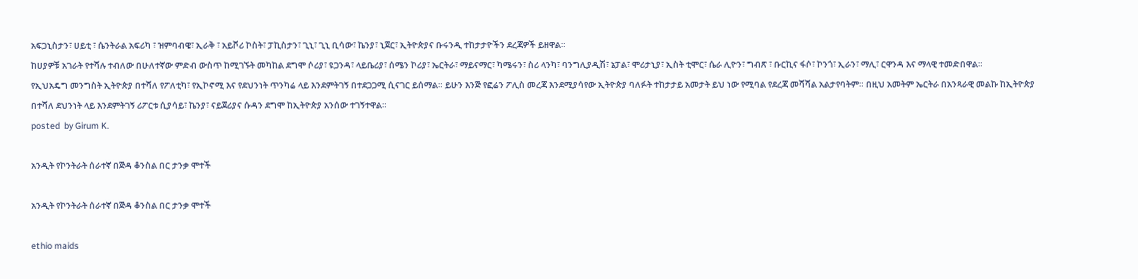አፍጋኒስታን፣ ሀይቲ ፣ ሴንትራል አፍሪካ ፣ ዝምባብዌ፣ ኢራቅ ፣ አይቮሪ ኮስት፣ ፓኪስታን፣ ጊኒ፣ ጊኒ ቢሳው፣ ኬንያ፣ ኒጀር፣ ኢትዮጵያና ቡሩንዲ ተከታታዮችን ደረጃዎች ይዘዋል።
ከሀያዎቹ አገራት የተሻሉ ተብለው በሁለተኛው ምድብ ውስጥ ከሚገኙት መካከል ደግሞ ሶሪያ፣ ዩጋንዳ፣ ላይቤሪያ፣ ሰሜን ኮሪያ፣ ኤርትራ፣ ማይናማር፣ ካሜሩን፣ ስሪ ላንካ፣ ባንግሊያዲሽ፣ ኔፓል፣ ሞሪታኒያ፣ ኢስት ቲሞር፣ ሴራ ሊዮን፣ ግብጽ ፣ ቡርኪና ፋሶ፣ ኮንጎ፣ ኢራን፣ ማሊ፣ ርዋንዳ እና ማላዊ ተመድበዋል።
የኢህአዴግ መንግስት ኢትዮጵያ በተሻለ የፖለቲካ፣ የኢኮኖሚ እና የደህንነት ጥንካሬ ላይ እንደምትገኝ በተደጋጋሚ ሲናገር ይሰማል። ይሁን እንጅ የፎሬን ፖሊስ መረጃ እንደሚያሳየው ኢትዮጵያ ባለፉት ተከታታይ አመታት ይህ ነው የሚባል የደረጃ መሻሻል አልታየባትም። በዚህ አመትም ኤርትራ በአንጻራዊ መልኩ ከኢትዮጵያ በተሻለ ደህንነት ላይ እንደምትገኝ ሪፖርቱ ሲያሳይ፣ ኬንያ፣ ናይጀሪያና ሱዳን ደግሞ ከኢትዮጵያ አንሰው ተገኝተዋል።
posted  by Girum K.

አንዲት የኮንትራት ሰራተኛ በጅዳ ቆንስል በር ታንቃ ሞተች

አንዲት የኮንትራት ሰራተኛ በጅዳ ቆንስል በር ታንቃ ሞተች

ethio maids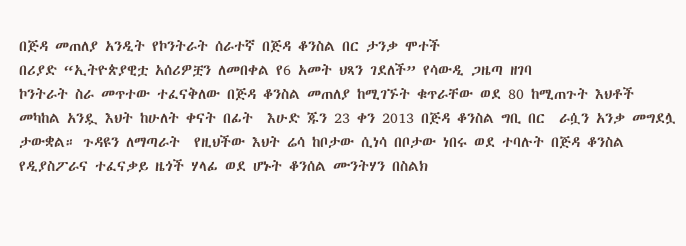በጅዳ መጠለያ አንዲት የኮንትራት ሰራተኛ በጅዳ ቆንስል በር ታንቃ ሞተች
በሪያድ “ኢትዮጵያዊቷ አሰሪዎቿን ለመበቀል የ6 አመት ህጻን ገደለች” የሳውዲ ጋዜጣ ዘገባ
ኮንትራት ስራ መጥተው ተፈናቅለው በጅዳ ቆንስል መጠለያ ከሚገኙት ቁጥራቸው ወደ 80 ከሚጠጉት እህቶች መካከል አንዷ እህት ከሁለት ቀናት በፊት  እሁድ ጁን 23 ቀን 2013 በጅዳ ቆንስል ግቢ በር  ራሷን አንቃ መግደሏ ታውቋል። ጉዳዩን ለማጣራት  የዚህችው እህት ሬሳ ከቦታው ሲነሳ በቦታው ነበሩ ወደ ተባሉት በጅዳ ቆንስል የዲያስፖራና ተፈናቃይ ዜጎች ሃላፊ ወደ ሆኑት ቆንሰል ሙንትሃን በስልክ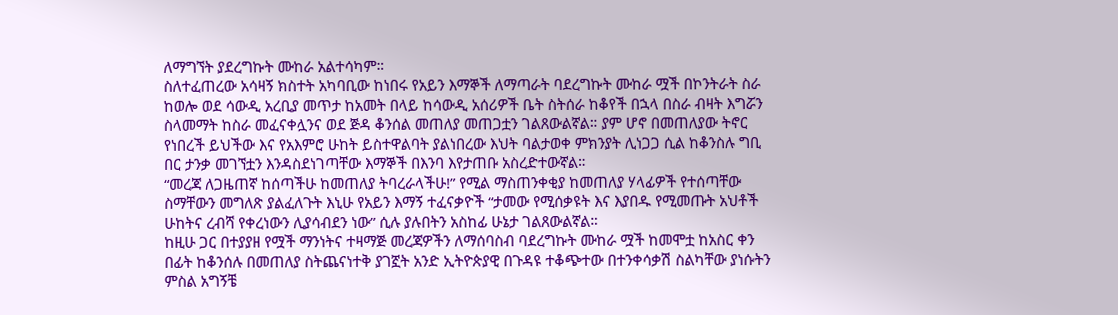ለማግኘት ያደረግኩት ሙከራ አልተሳካም።
ስለተፈጠረው አሳዛኝ ክስተት አካባቢው ከነበሩ የአይን እማኞች ለማጣራት ባደረግኩት ሙከራ ሟች በኮንትራት ስራ ከወሎ ወደ ሳውዲ አረቢያ መጥታ ከአመት በላይ ከሳውዲ አሰሪዎች ቤት ስትሰራ ከቆየች በኋላ በስራ ብዛት እግሯን ስላመማት ከስራ መፈናቀሏንና ወደ ጅዳ ቆንሰል መጠለያ መጠጋቷን ገልጸውልኛል። ያም ሆኖ በመጠለያው ትኖር የነበረች ይህችው እና የአእምሮ ሁከት ይስተዋልባት ያልነበረው እህት ባልታወቀ ምክንያት ሊነጋጋ ሲል ከቆንስሉ ግቢ በር ታንቃ መገኘቷን እንዳስደነገጣቸው እማኞች በእንባ እየታጠቡ አስረድተውኛል።
“መረጃ ለጋዜጠኛ ከሰጣችሁ ከመጠለያ ትባረራላችሁ!” የሚል ማስጠንቀቂያ ከመጠለያ ሃላፊዎች የተሰጣቸው ስማቸውን መግለጽ ያልፈለጉት እኒሁ የአይን እማኝ ተፈናቃዮች “ታመው የሚሰቃዩት እና እያበዱ የሚመጡት አህቶች ሁከትና ረብሻ የቀረነውን ሊያሳብደን ነው” ሲሉ ያሉበትን አስከፊ ሁኔታ ገልጸውልኛል።
ከዚሁ ጋር በተያያዘ የሟች ማንነትና ተዛማጅ መረጃዎችን ለማሰባስብ ባደረግኩት ሙከራ ሟች ከመሞቷ ከአስር ቀን በፊት ከቆንሰሉ በመጠለያ ስትጨናነተቅ ያገኟት አንድ ኢትዮጵያዊ በጉዳዩ ተቆጭተው በተንቀሳቃሽ ስልካቸው ያነሱትን ምስል አግኝቼ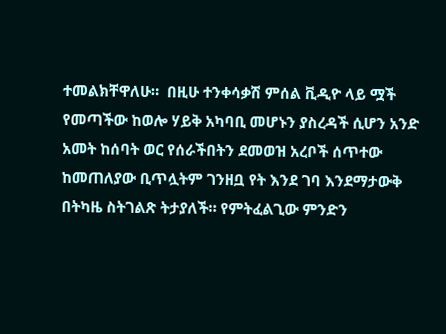ተመልክቸዋለሁ።  በዚሁ ተንቀሳቃሽ ምሰል ቪዲዮ ላይ ሟች የመጣችው ከወሎ ሃይቅ አካባቢ መሆኑን ያስረዳች ሲሆን አንድ አመት ከሰባት ወር የሰራችበትን ደመወዝ አረቦች ሰጥተው ከመጠለያው ቢጥሏትም ገንዘቧ የት እንደ ገባ እንደማታውቅ በትካዜ ስትገልጽ ትታያለች። የምትፈልጊው ምንድን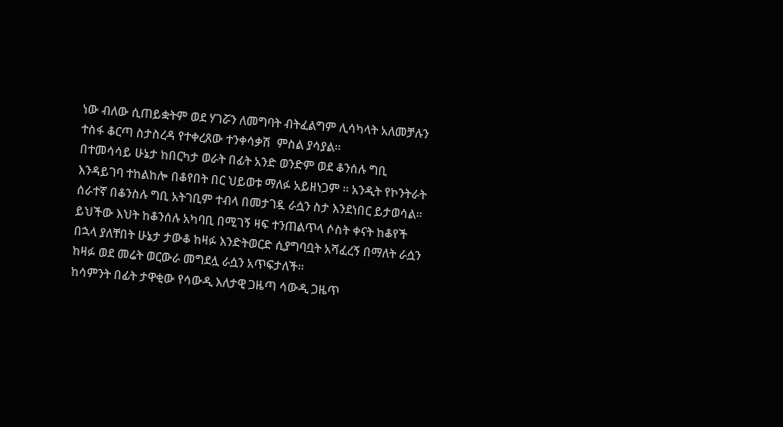ነው ብለው ሲጠይቋትም ወደ ሃገሯን ለመግባት ብትፈልግም ሊሳካላት አለመቻሉን ተስፋ ቆርጣ ስታስረዳ የተቀረጸው ተንቀሳቃሽ  ምስል ያሳያል።
በተመሳሳይ ሁኔታ ከበርካታ ወራት በፊት አንድ ወንድም ወደ ቆንሰሉ ግቢ እንዳይገባ ተከልከሎ በቆየበት በር ህይወቱ ማለፉ አይዘነጋም ። አንዲት የኮንትራት ሰራተኛ በቆንስሉ ግቢ አትገቢም ተብላ በመታገዷ ራሷን ስታ እንደነበር ይታወሳል። ይህችው እህት ከቆንሰሉ አካባቢ በሚገኝ ዛፍ ተንጠልጥላ ሶስት ቀናት ከቆየች በኋላ ያለቸበት ሁኔታ ታውቆ ከዛፉ እንድትወርድ ሲያግባቧት አሻፈረኝ በማለት ራሷን ከዛፉ ወደ መሬት ወርውራ መግደሏ ራሷን አጥፍታለች።
ከሳምንት በፊት ታዋቂው የሳውዲ እለታዊ ጋዜጣ ሳውዲ ጋዜጥ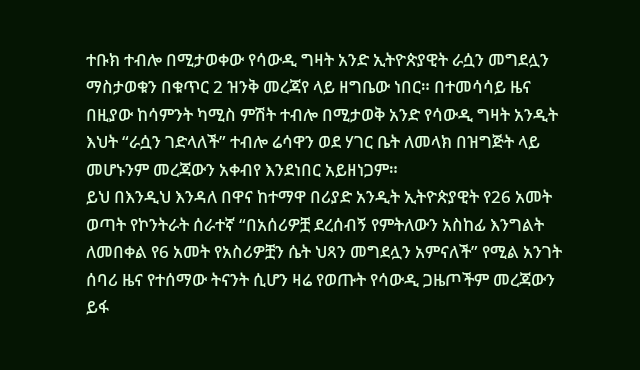ተቡክ ተብሎ በሚታወቀው የሳውዲ ግዛት አንድ ኢትዮጵያዊት ራሷን መግደሏን ማስታወቁን በቁጥር 2 ዝንቅ መረጃየ ላይ ዘግቤው ነበር። በተመሳሳይ ዜና በዚያው ከሳምንት ካሚስ ምሽት ተብሎ በሚታወቅ አንድ የሳውዲ ግዛት አንዲት እህት “ራሷን ገድላለች” ተብሎ ሬሳዋን ወደ ሃገር ቤት ለመላክ በዝግጅት ላይ መሆኑንም መረጃውን አቀብየ እንደነበር አይዘነጋም።
ይህ በእንዲህ እንዳለ በዋና ከተማዋ በሪያድ አንዲት ኢትዮጵያዊት የ26 አመት ወጣት የኮንትራት ሰራተኛ “በአሰሪዎቿ ደረሰብኝ የምትለውን አስከፊ እንግልት ለመበቀል የ6 አመት የአስሪዎቿን ሴት ህጻን መግደሏን አምናለች” የሚል አንገት ሰባሪ ዜና የተሰማው ትናንት ሲሆን ዛሬ የወጡት የሳውዲ ጋዜጦችም መረጃውን ይፋ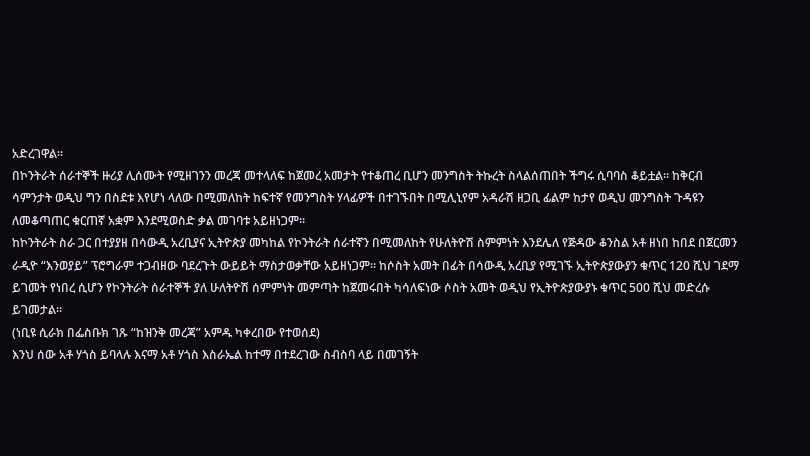አድረገዋል።
በኮንትራት ሰራተኞች ዙሪያ ሊሰሙት የሚዘገንን መረጃ መተላለፍ ከጀመረ አመታት የተቆጠረ ቢሆን መንግስት ትኩረት ስላልሰጠበት ችግሩ ሲባባስ ቆይቷል። ከቅርብ ሳምንታት ወዲህ ግን በስደቱ እየሆነ ላለው በሚመለከት ከፍተኛ የመንግስት ሃላፊዎች በተገኙበት በሚሊኒየም አዳራሽ ዘጋቢ ፊልም ከታየ ወዲህ መንግስት ጉዳዩን ለመቆጣጠር ቁርጠኛ አቋም እንደሚወስድ ቃል መገባቱ አይዘነጋም።
ከኮንትራት ስራ ጋር በተያያዘ በሳውዲ አረቢያና ኢትዮጵያ መካከል የኮንትራት ሰራተኛን በሚመለከት የሁለትዮሽ ስምምነት እንደሌለ የጅዳው ቆንስል አቶ ዘነበ ከበደ በጀርመን ራዲዮ “እንወያይ” ፕሮግራም ተጋብዘው ባደረጉት ውይይት ማስታወቃቸው አይዘነጋም። ከሶስት አመት በፊት በሳውዲ አረቢያ የሚገኙ ኢትዮጵያውያን ቁጥር 120 ሺህ ገደማ ይገመት የነበረ ሲሆን የኮንትራት ሰራተኞች ያለ ሁለትዮሽ ሰምምነት መምጣት ከጀመሩበት ካሳለፍነው ሶስት አመት ወዲህ የኢትዮጵያውያኑ ቁጥር 500 ሺህ መድረሱ ይገመታል።
(ነቢዩ ሲራክ በፌስቡክ ገጹ “ከዝንቅ መረጃ” አምዱ ካቀረበው የተወሰደ)
እንህ ሰው አቶ ሃጎስ ይባላሉ እናማ አቶ ሃጎስ እስራኤል ከተማ በተደረገው ስብስባ ላይ በመገኝት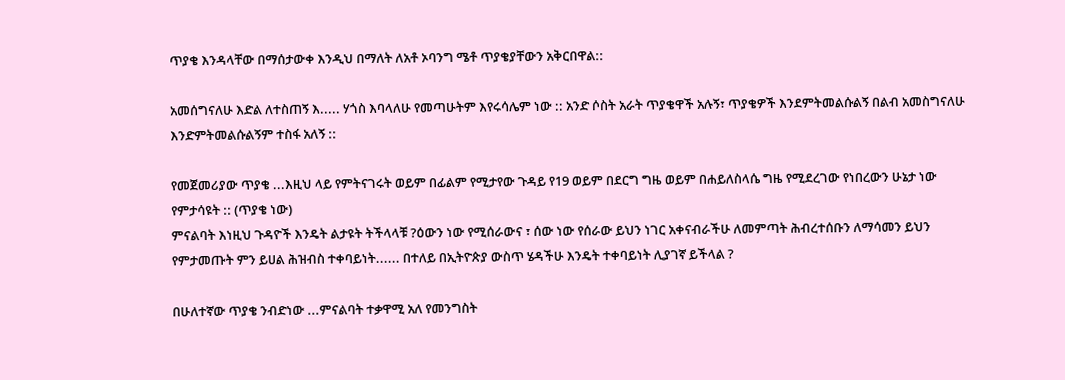ጥያቄ እንዳላቸው በማሰታውቀ እንዲህ በማለት ለአቶ ኦባንግ ሜቶ ጥያቄያቸውን አቅርበዋል::

አመሰግናለሁ እድል ለተስጠኝ እ..... ሃጎስ እባላለሁ የመጣሁትም እየሩሳሌም ነው :: አንድ ሶስት አራት ጥያቄዋች አሉኝ፣ ጥያቄዎች እንደምትመልሱልኝ በልብ አመስግናለሁ እንድምትመልሱልኝም ተስፋ አለኝ ::

የመጀመሪያው ጥያቄ ...እዚህ ላይ የምትናገሩት ወይም በፊልም የሚታየው ጉዳይ የ19 ወይም በደርግ ግዜ ወይም በሐይለስላሴ ግዜ የሚደረገው የነበረውን ሁኔታ ነው የምታሳዩት :: (ጥያቄ ነው)
ምናልባት እነዚህ ጉዳዮች እንዴት ልታዩት ትችላላቹ ?ዕውን ነው የሚሰራውና ፣ ሰው ነው የሰራው ይህን ነገር አቀናብራችሁ ለመምጣት ሕብረተሰቡን ለማሳመን ይህን የምታመጡት ምን ይሀል ሕዝብስ ተቀባይነት...... በተለይ በኢትዮጵያ ውስጥ ሄዳችሁ እንዴት ተቀባይነት ሊያገኛ ይችላል ?

በሁለተኛው ጥያቄ ንብድነው ...ምናልባት ተቃዋሚ አለ የመንግስት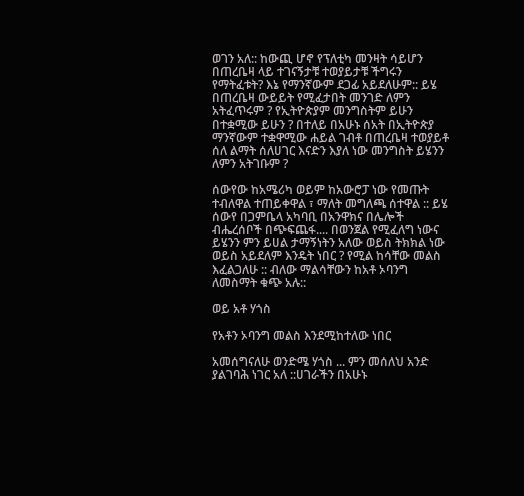ወገን አለ:: ከውጪ ሆኖ የፕለቲካ መንዛት ሳይሆን በጠረቤዛ ላይ ተገናኝታቹ ተወያይታቹ ችግሩን የማትፈቱት? እኔ የማንኛውም ደጋፊ አይደለሁም:: ይሄ በጠረቤዛ ውይይት የሚፈታበት መንገድ ለምን አትፈጥሩም ? የኢትዮጵያም መንግስትም ይሁን በተቋሚው ይሁን ? በተለይ በአሁኑ ሰአት በኢትዮጵያ ማንኛውም ተቋዋሚው ሐይል ገብቶ በጠረቤዛ ተወያይቶ ሰለ ልማት ሰለሀገር እናድን እያለ ነው መንግስት ይሄንን ለምን አትገቡም ?

ሰውየው ከአሜሪካ ወይም ከአውሮፓ ነው የመጡት ተብለዋል ተጠይቀዋል ፣ ማለት መግለጫ ሰተዋል :: ይሄ ሰውየ በጋምቤላ አካባቢ በአንዋክና በሌሎች ብሔረሰቦች በጭፍጨፋ.... በወንጀል የሚፈለግ ነውና ይሄንን ምን ይሀል ታማኝነትን አለው ወይስ ትክክል ነው ወይስ አይደለም እንዴት ነበር ? የሚል ከሳቸው መልስ እፈልጋለሁ :: ብለው ማልሳቸውን ከአቶ ኦባንግ ለመስማት ቁጭ አሉ::

ወይ አቶ ሃጎስ

የአቶን ኦባንግ መልስ እንደሚከተለው ነበር

አመሰግናለሁ ወንድሜ ሃጎስ ... ምን መሰለህ አንድ ያልገባሕ ነገር አለ ::ሀገራችን በአሁኑ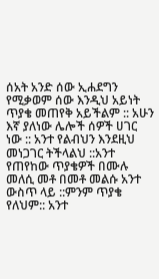ሰአት አንድ ሰው ኢሐደግን የሚቃወም ሰው እንዲህ አይነት ጥያቄ መጠየቅ አይችልም :: አሁን እኛ ያለነው ሌሎች ሰዎች ሀገር ነው :: አንተ የልብህን እንደዚህ መነጋገር ትችላልህ ::አንተ የጠየከው ጥያቄዎች በሙሉ መለሲ መቶ በመቶ መልሱ አንተ ውስጥ ላይ ::ምንም ጥያቄ የለህም:: አንተ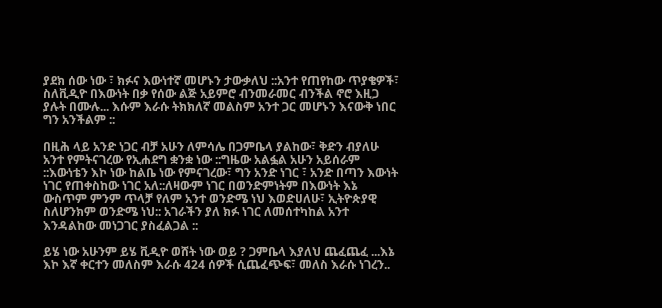ያደክ ሰው ነው ፣ ክፉና እውነተኛ መሆኑን ታውቃለህ ::አንተ የጠየከው ጥያቄዎች፣ ስለቪዲዮ በእውነት በቃ የሰው ልጅ አይምሮ ብንመራመር ብንችል ኖሮ እዚጋ ያሉት በሙሉ... እሱም እራሱ ትክክለኛ መልስም አንተ ጋር መሆኑን እናውቅ ነበር ግን አንችልም ::

በዚሕ ላይ አንድ ነጋር ብቻ አሁን ለምሳሌ በጋምቤላ ያልከው፣ ቅድን ብያለሁ አንተ የምትናገረው የኢሐደግ ቋንቋ ነው ::ግዜው አልፏል አሁን አይሰራም ::እውነቴን እኮ ነው ከልቤ ነው የምናገረው፣ ግን አንድ ነገር ፣ አንድ በጣን እውነት ነገር የጠቀስከው ነገር አለ::ለዛውም ነገር በወንድምነትም በእውነት እኔ ውስጥም ምንም ጥላቻ የለም አንተ ወንድሜ ነህ እወድሀለሁ፣ ኢትዮጵያዊ ስለሆንክም ወንድሜ ነህ:: አገራችን ያለ ክፉ ነገር ለመሰተካከል አንተ እንዳልከው መነጋገር ያስፈልጋል ::

ይሄ ነው አሁንም ይሄ ቪዲዮ ወሸት ነው ወይ ? ጋምቤላ እያለህ ጨፈጨፈ ...እኔ እኮ እኛ ቀርተን መለስም እራሱ 424 ሰዎች ሲጨፈጭፍ፣ መለስ እራሱ ነገረን..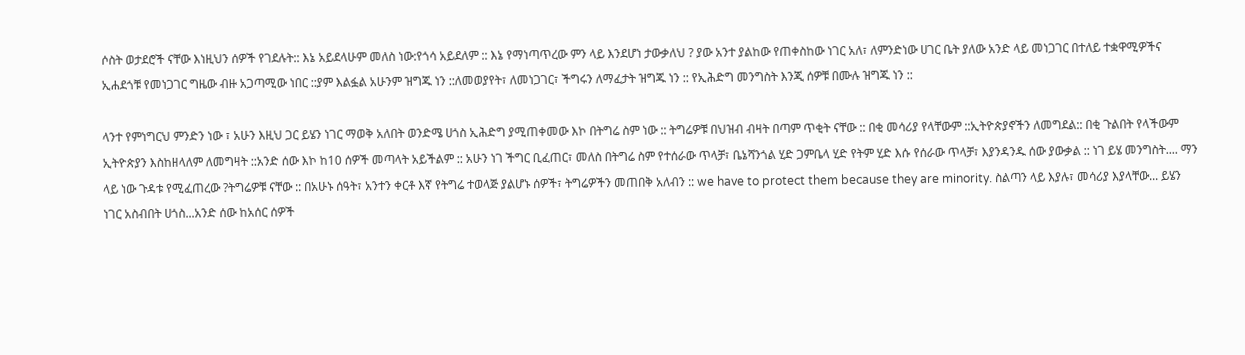ሶስት ወታደሮች ናቸው እነዚህን ሰዎች የገደሉት:: እኔ አይደላሁም መለስ ነው:የጎሳ አይደለም :: እኔ የማነጣጥረው ምን ላይ እንደሆነ ታውቃለህ ? ያው አንተ ያልከው የጠቀስከው ነገር አለ፣ ለምንድነው ሀገር ቤት ያለው አንድ ላይ መነጋገር በተለይ ተቋዋሚዎችና ኢሐደጎቹ የመነጋገር ግዜው ብዙ አጋጣሚው ነበር ::ያም እልፏል አሁንም ዝግጁ ነን ::ለመወያየት፣ ለመነጋገር፣ ችግሩን ለማፈታት ዝግጁ ነን :: የኢሕድግ መንግስት እንጂ ሰዎቹ በሙሉ ዝግጁ ነን ::

ላንተ የምነግርህ ምንድን ነው ፣ አሁን እዚህ ጋር ይሄን ነገር ማወቅ አለበት ወንድሜ ሀጎስ ኢሕድግ ያሚጠቀመው እኮ በትግሬ ስም ነው :: ትግሬዎቹ በህዝብ ብዛት በጣም ጥቂት ናቸው :: በቂ መሳሪያ የላቸውም ::ኢትዮጵያኖችን ለመግደል:: በቂ ጉልበት የላችውም ኢትዮጵያን እስከዘላለም ለመግዛት ::አንድ ሰው እኮ ከ10 ሰዎች መጣላት አይችልም :: አሁን ነገ ችግር ቢፈጠር፣ መለስ በትግሬ ስም የተሰራው ጥላቻ፣ ቤኔሻንጎል ሂድ ጋምቤላ ሂድ የትም ሂድ እሱ የሰራው ጥላቻ፣ እያንዳንዱ ሰው ያውቃል :: ነገ ይሄ መንግስት.... ማን ላይ ነው ጉዳቱ የሚፈጠረው ?ትግሬዎቹ ናቸው :: በአሁኑ ሰዓት፣ አንተን ቀርቶ እኛ የትግሬ ተወላጅ ያልሆኑ ሰዎች፣ ትግሬዎችን መጠበቅ አለብን :: we have to protect them because they are minority. ስልጣን ላይ እያሉ፣ መሳሪያ እያላቸው... ይሄን ነገር አስብበት ሀጎስ...አንድ ሰው ከአሰር ሰዎች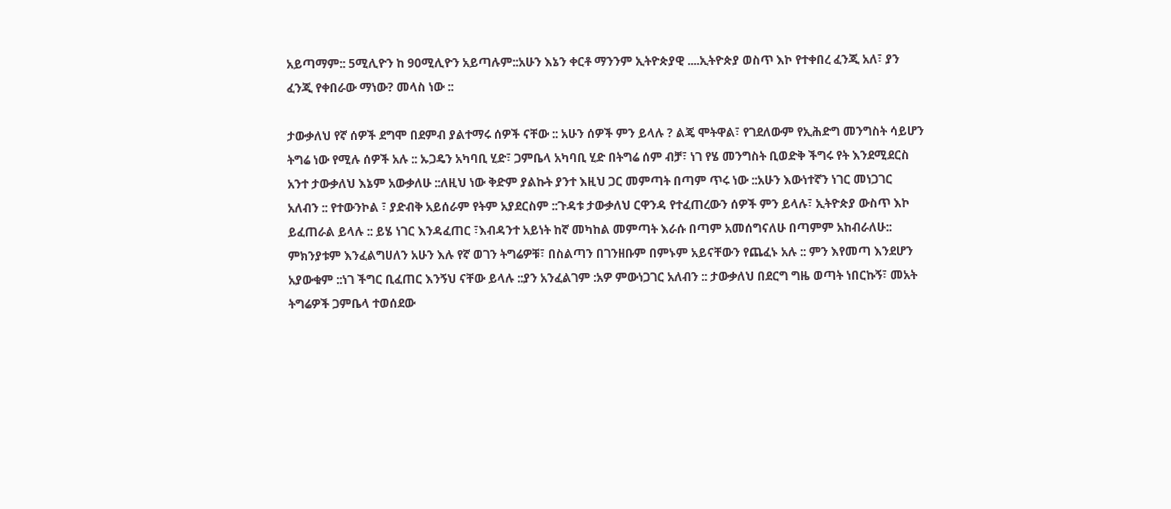አይጣማም:: 5ሚሊዮን ከ 90ሚሊዮን አይጣሉም::አሁን እኔን ቀርቶ ማንንም ኢትዮጵያዊ ....ኢትዮጵያ ወስጥ እኮ የተቀበረ ፈንጂ አለ፣ ያን ፈንጂ የቀበራው ማነው? መላስ ነው ::

ታውቃለህ የኛ ሰዎች ደግሞ በደምብ ያልተማሩ ሰዎች ናቸው :: አሁን ሰዎች ምን ይላሉ ? ልጄ ሞትዋል፣ የገደለውም የኢሕድግ መንግስት ሳይሆን ትግሬ ነው የሚሉ ሰዎች አሉ :: ኡጋዴን አካባቢ ሂድ፣ ጋምቤላ አካባቢ ሂድ በትግሬ ሰም ብቻ፣ ነገ የሄ መንግስት ቢወድቅ ችግሩ የት እንደሚደርስ አንተ ታውቃለህ እኔም አውቃለሁ ::ለዚህ ነው ቅድም ያልኩት ያንተ እዚህ ጋር መምጣት በጣም ጥሩ ነው ::አሁን እውነተኛን ነገር መነጋገር አለብን :: የተውንኮል ፣ ያድብቅ አይሰራም የትም አያደርስም ::ጉዳቱ ታውቃለህ ርዋንዳ የተፈጠረውን ሰዎች ምን ይላሉ፣ ኢትዮጵያ ውስጥ እኮ ይፈጠራል ይላሉ :: ይሄ ነገር እንዳፈጠር ፣እብዳንተ አይነት ከኛ መካከል መምጣት እራሱ በጣም አመሰግናለሁ በጣምም አከብራለሁ:: ምክንያቱም እንፈልግሀለን አሁን እሉ የኛ ወገን ትግሬዎቹ፣ በስልጣን በገንዘቡም በምኑም አይናቸውን የጨፈኑ አሉ :: ምን እየመጣ እንደሆን አያውቁም ::ነገ ችግር ቢፈጠር እንኝህ ናቸው ይላሉ ::ያን አንፈልገም :አዎ ምውነጋገር አለብን :: ታውቃለህ በደርግ ግዜ ወጣት ነበርኩኝ፣ መአት ትግሬዎች ጋምቤላ ተወሰደው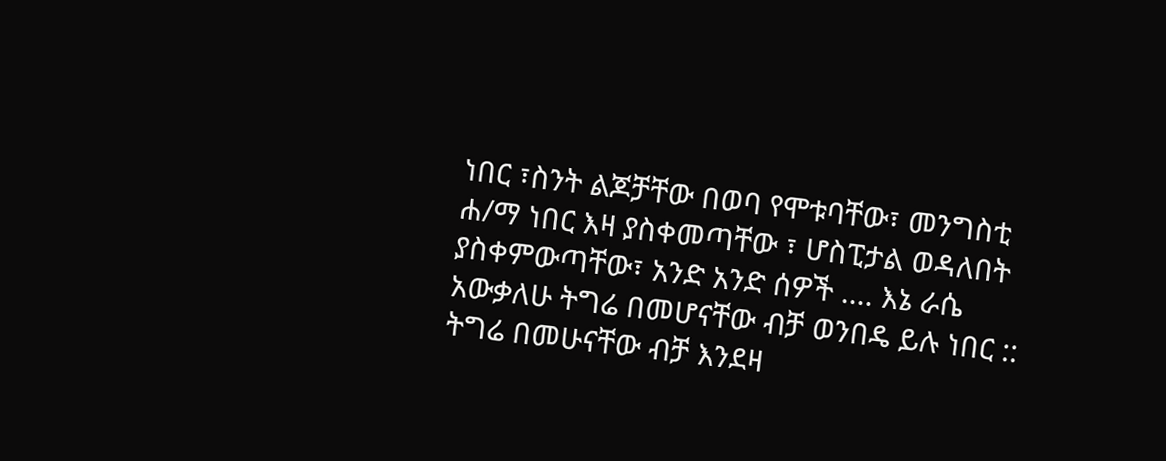ነበር ፣ስንት ልጆቻቸው በወባ የሞቱባቸው፣ መንግስቲ ሐ/ማ ነበር እዛ ያስቀመጣቸው ፣ ሆስፒታል ወዳለበት ያስቀምውጣቸው፣ አንድ አንድ ሰዎች .... እኔ ራሴ አውቃለሁ ትግሬ በመሆናቸው ብቻ ወንበዴ ይሉ ነበር :: ትግሬ በመሁናቸው ብቻ እንደዛ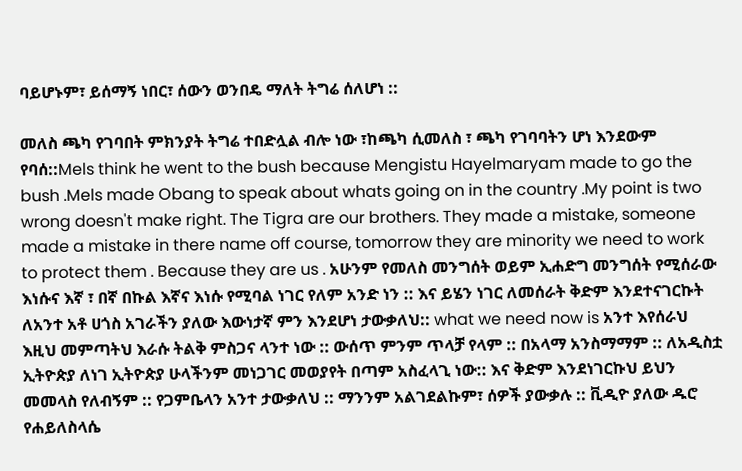ባይሆኑም፣ ይሰማኝ ነበር፣ ሰውን ወንበዴ ማለት ትግሬ ሰለሆነ ::

መለስ ጫካ የገባበት ምክንያት ትግሬ ተበድሏል ብሎ ነው ፣ከጫካ ሲመለስ ፣ ጫካ የገባባትን ሆነ እንደውም የባሰ::Mels think he went to the bush because Mengistu Hayelmaryam made to go the bush .Mels made Obang to speak about whats going on in the country .My point is two wrong doesn't make right. The Tigra are our brothers. They made a mistake, someone made a mistake in there name off course, tomorrow they are minority we need to work to protect them . Because they are us . አሁንም የመለስ መንግሰት ወይም ኢሐድግ መንግሰት የሚሰራው እነሱና እኛ ፣ በኛ በኩል እኛና እነሱ የሚባል ነገር የለም አንድ ነን :: እና ይሄን ነገር ለመሰራት ቅድም እንደተናገርኩት ለአንተ አቶ ሀጎስ አገራችን ያለው እውነታኛ ምን እንደሆነ ታውቃለህ:: what we need now is አንተ እየሰራህ እዚህ መምጣትህ እራሱ ትልቅ ምስጋና ላንተ ነው :: ውሰጥ ምንም ጥላቻ የላም :: በአላማ አንስማማም :: ለአዲስቷ ኢትዮጵያ ለነገ ኢትዮጵያ ሁላችንም መነጋገር መወያየት በጣም አስፈላጊ ነው:: እና ቅድም እንደነገርኩህ ይህን መመላስ የለብኝም :: የጋምቤላን አንተ ታውቃለህ :: ማንንም አልገደልኩም፣ ሰዎች ያውቃሉ :: ቪዲዮ ያለው ዱሮ የሐይለስላሴ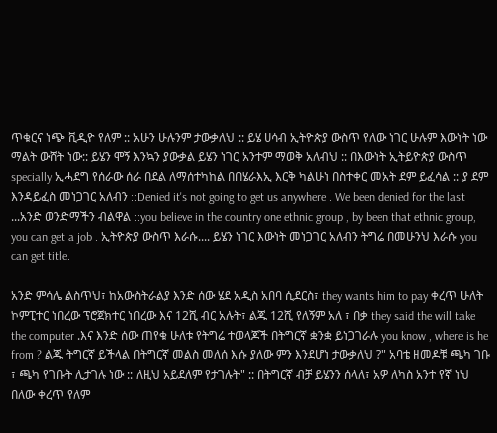ጥቁርና ነጭ ቪዲዮ የለም :: አሁን ሁሉንም ታውቃለህ :: ይሄ ሀሳብ ኢትዮጵያ ውስጥ የለው ነገር ሁሉም እውነት ነው ማልት ውሸት ነው:: ይሄን ሞኝ እንኳን ያውቃል ይሄን ነገር አንተም ማወቅ አለብህ :: በእውነት ኢትይዮጵያ ውስጥ specially ኢሓደግ የሰራው ሰራ በደል ለማሰተካከል በበሄራእኢ እርቅ ካልሁነ በስተቀር መአት ደም ይፈሳል :: ያ ደም እንዳይፈስ መነጋገር አለብን ::Denied it's not going to get us anywhere . We been denied for the last ...አንድ ወንድማችን ብልዋል ::you believe in the country one ethnic group , by been that ethnic group, you can get a job . ኢትዮጵያ ውስጥ እራሱ.... ይሄን ነገር እውነት መነጋገር አለብን ትግሬ በመሁንህ እራሱ you can get title.

አንድ ምሳሌ ልስጥህ፣ ከአውስትራልያ እንድ ሰው ሄደ አዲስ አበባ ሲደርስ፣ they wants him to pay ቀረጥ ሁለት ኮምፒተር ነበረው ፕሮጀክተር ነበረው እና 12ሺ ብር አሉት፣ ልጁ 12ሺ የለኝም አለ ፣ በቃ they said the will take the computer .እና እንድ ሰው ጠየቁ ሁለቱ የትግሬ ተወላጆች በትግርኛ ቋንቋ ይነጋገራሉ you know , where is he from ? ልጁ ትግርኛ ይችላል በትግርኛ መልስ መለሰ እሱ ያለው ምን እንደሆነ ታውቃለህ ?" አባቴ ዘመዶቹ ጫካ ገቡ ፣ ጫካ የገቡት ሊታገሉ ነው :: ለዚህ አይደለም የታገሉት" :: በትግርኛ ብቻ ይሄንን ሰላለ፣ አዎ ለካስ አንተ የኛ ነህ በለው ቀረጥ የለም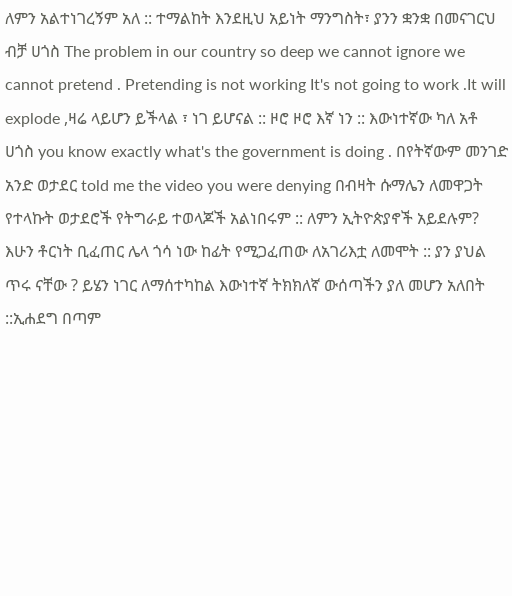ለምን አልተነገረኝም አለ :: ተማልከት እንደዚህ አይነት ማንግስት፣ ያንን ቋንቋ በመናገርህ ብቻ ሀጎስ The problem in our country so deep we cannot ignore we cannot pretend . Pretending is not working It's not going to work .It will explode ,ዛሬ ላይሆን ይችላል ፣ ነገ ይሆናል :: ዞሮ ዞሮ እኛ ነን :: እውነተኛው ካለ አቶ ሀጎስ you know exactly what's the government is doing . በየትኛውም መንገድ አንድ ወታደር told me the video you were denying በብዛት ሱማሌን ለመዋጋት የተላኩት ወታደሮች የትግራይ ተወላጆች አልነበሩም :: ለምን ኢትዮጵያኖች አይደሉም? እሁን ቶርነት ቢፈጠር ሌላ ጎሳ ነው ከፊት የሚጋፈጠው ለአገሪእቷ ለመሞት :: ያን ያህል ጥሩ ናቸው ? ይሄን ነገር ለማሰተካከል እውነተኛ ትክክለኛ ውሰጣችን ያለ መሆን አለበት ::ኢሐደግ በጣም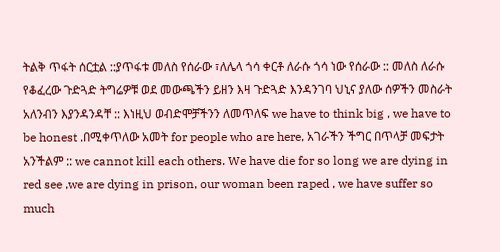ትልቅ ጥፋት ሰርቷል ::ያጥፋቱ መለስ የሰራው ፣ለሌላ ጎሳ ቀርቶ ለራሱ ጎሳ ነው የሰራው :: መለስ ለራሱ የቆፈረው ጉድጓድ ትግሬዎቹ ወደ መውጫችን ይዘን እዛ ጉድጓድ እንዳንገባ ህኒና ያለው ሰዎችን መስራት አለንብን እያንዳንዳቸ :: እነዚህ ወብድሞቻችንን ለመጥለፍ we have to think big , we have to be honest .በሚቀጥለው አመት for people who are here, አገራችን ችግር በጥላቻ መፍታት አንችልም :: we cannot kill each others. We have die for so long we are dying in red see ,we are dying in prison, our woman been raped , we have suffer so much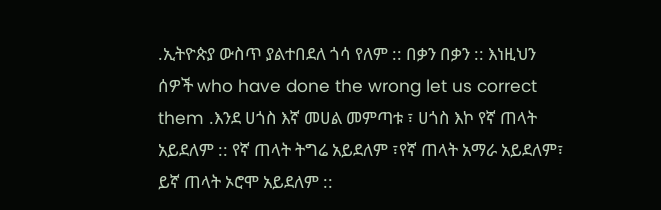.ኢትዮጵያ ውስጥ ያልተበደለ ጎሳ የለም :: በቃን በቃን :: እነዚህን ሰዎች who have done the wrong let us correct them .እንደ ሀጎስ እኛ መሀል መምጣቱ ፣ ሀጎስ እኮ የኛ ጠላት አይደለም :: የኛ ጠላት ትግሬ አይደለም ፣የኛ ጠላት አማራ አይደለም፣ ይኛ ጠላት ኦሮሞ አይደለም ::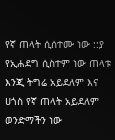የኛ ጠላት ሲሰተሙ ነው ::ያ የኢሐደግ ሲስተም ነው ጠላቱ እንጂ ትግሬ አይደለም እና ሀጎስ የኛ ጠላት አይደለም ወንድማችን ነው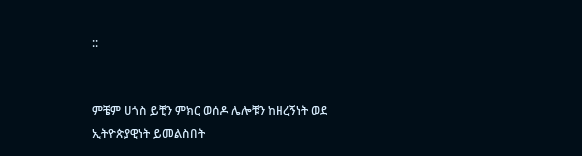::


ምቼም ሀጎስ ይቺን ምክር ወሰዶ ሌሎቹን ከዘረኝነት ወደ ኢትዮጵያዊነት ይመልስበት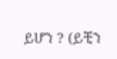ይሆን ? (ይቺን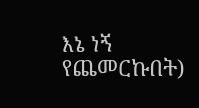እኔ ነኝ የጨመርኩበት)